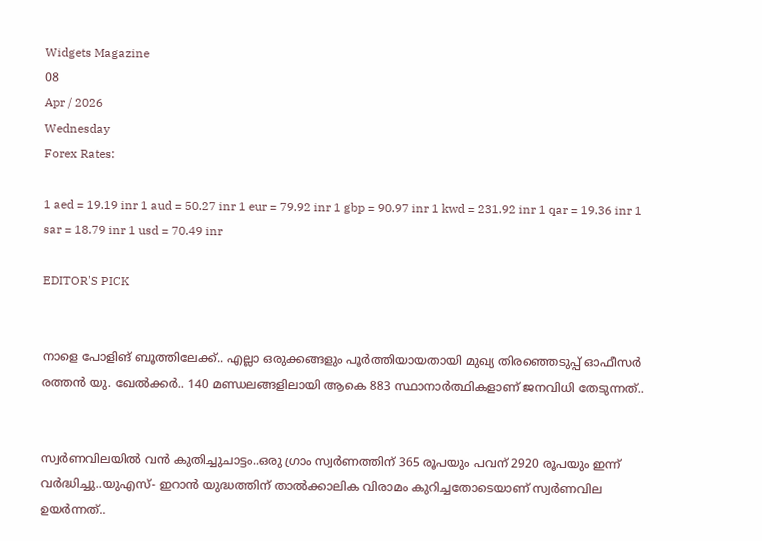Widgets Magazine
08
Apr / 2026
Wednesday
Forex Rates:

1 aed = 19.19 inr 1 aud = 50.27 inr 1 eur = 79.92 inr 1 gbp = 90.97 inr 1 kwd = 231.92 inr 1 qar = 19.36 inr 1 sar = 18.79 inr 1 usd = 70.49 inr

EDITOR'S PICK


നാളെ പോളിങ് ബൂത്തിലേക്ക്.. എല്ലാ ഒരുക്കങ്ങളും പൂർത്തിയായതായി മുഖ്യ തിരഞ്ഞെടുപ്പ് ഓഫീസർ രത്തൻ യു. ഖേൽക്കർ.. 140 മണ്ഡലങ്ങളിലായി ആകെ 883 സ്ഥാനാർത്ഥികളാണ് ജനവിധി തേടുന്നത്..


സ്വർണവിലയിൽ വൻ കുതിച്ചുചാട്ടം..ഒരു ഗ്രാം സ്വർണത്തിന് 365 രൂപയും പവന് 2920 രൂപയും ഇന്ന് വർദ്ധിച്ചു..യുഎസ്- ഇറാൻ യുദ്ധത്തിന് താൽക്കാലിക വിരാമം കുറിച്ചതോടെയാണ് സ്വർണവില ഉയർന്നത്..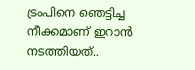ട്രംപിനെ ഞെട്ടിച്ച നീക്കമാണ് ഇറാൻ നടത്തിയത്..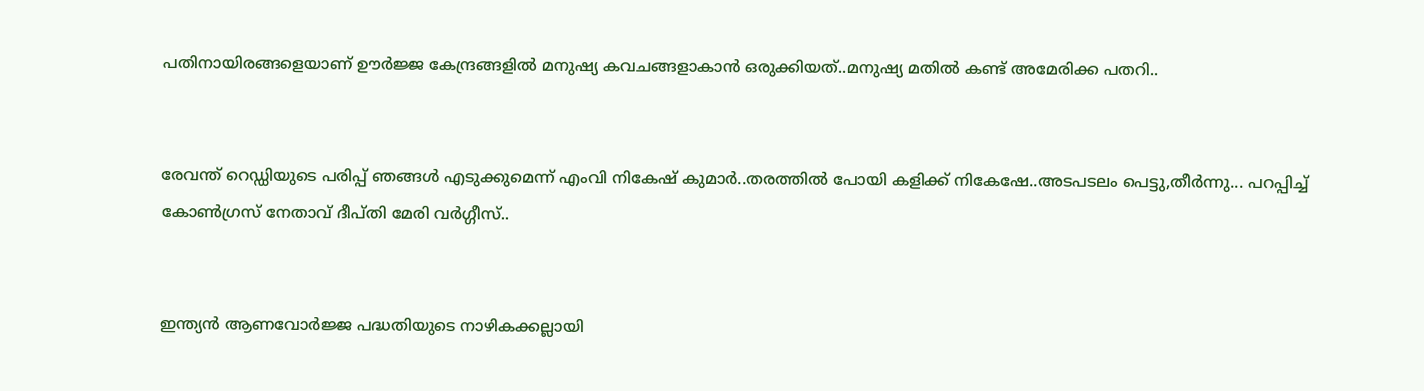പതിനായിരങ്ങളെയാണ് ഊര്‍ജ്ജ കേന്ദ്രങ്ങളില്‍ മനുഷ്യ കവചങ്ങളാകാന്‍ ഒരുക്കിയത്..മനുഷ്യ മതിൽ കണ്ട് അമേരിക്ക പതറി..


രേവന്ത് റെഡ്ഡിയുടെ പരിപ്പ് ഞങ്ങൾ എടുക്കുമെന്ന് എംവി നികേഷ് കുമാർ..തരത്തിൽ പോയി കളിക്ക് നികേഷേ..അടപടലം പെട്ടു,തീർന്നു... പറപ്പിച്ച് കോൺഗ്രസ് നേതാവ് ദീപ്തി മേരി വർഗ്ഗീസ്..


ഇന്ത്യൻ ആണവോർജ്ജ പദ്ധതിയുടെ നാഴികക്കല്ലായി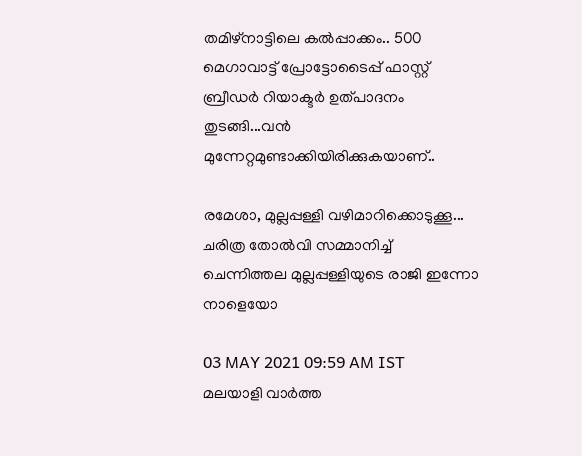തമിഴ്‌നാട്ടിലെ കൽപ്പാക്കം.. 500 മെഗാവാട്ട് പ്രോട്ടോടൈപ്പ് ഫാസ്റ്റ് ബ്രീഡർ റിയാക്ടർ ഉത്പാദനം തുടങ്ങി...വൻ മുന്നേറ്റമുണ്ടാക്കിയിരിക്കുകയാണ്..

രമേശാ, മുല്ലപ്പള്ളി വഴിമാറിക്കൊടുക്കൂ... ചരിത്ര തോല്‍വി സമ്മാനിച്ച് ചെന്നിത്തല മുല്ലപ്പള്ളിയുടെ രാജി ഇന്നോ നാളെയോ

03 MAY 2021 09:59 AM IST
മലയാളി വാര്‍ത്ത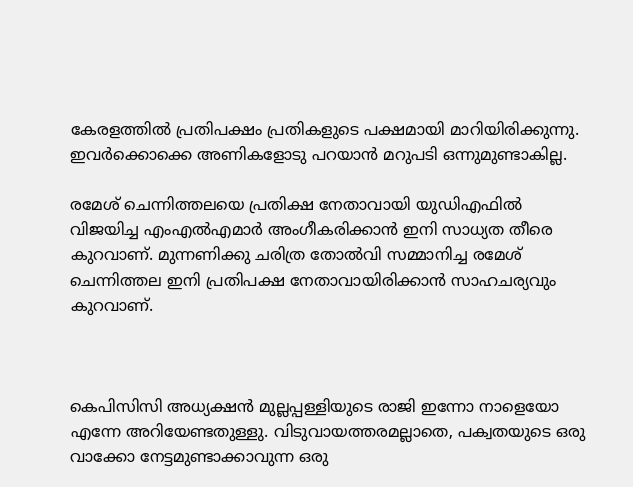കേരളത്തില്‍ പ്രതിപക്ഷം പ്രതികളുടെ പക്ഷമായി മാറിയിരിക്കുന്നു. ഇവര്‍ക്കൊക്കെ അണികളോടു പറയാന്‍ മറുപടി ഒന്നുമുണ്ടാകില്ല.

രമേശ് ചെന്നിത്തലയെ പ്രതിക്ഷ നേതാവായി യുഡിഎഫില്‍ വിജയിച്ച എംഎല്‍എമാര്‍ അംഗീകരിക്കാന്‍ ഇനി സാധ്യത തീരെ കുറവാണ്. മുന്നണിക്കു ചരിത്ര തോല്‍വി സമ്മാനിച്ച രമേശ് ചെന്നിത്തല ഇനി പ്രതിപക്ഷ നേതാവായിരിക്കാന്‍ സാഹചര്യവും കുറവാണ്.



കെപിസിസി അധ്യക്ഷന്‍ മുല്ലപ്പള്ളിയുടെ രാജി ഇന്നോ നാളെയോ എന്നേ അറിയേണ്ടതുള്ളു. വിടുവായത്തരമല്ലാതെ, പക്വതയുടെ ഒരു വാക്കോ നേട്ടമുണ്ടാക്കാവുന്ന ഒരു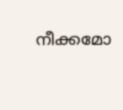നീക്കമോ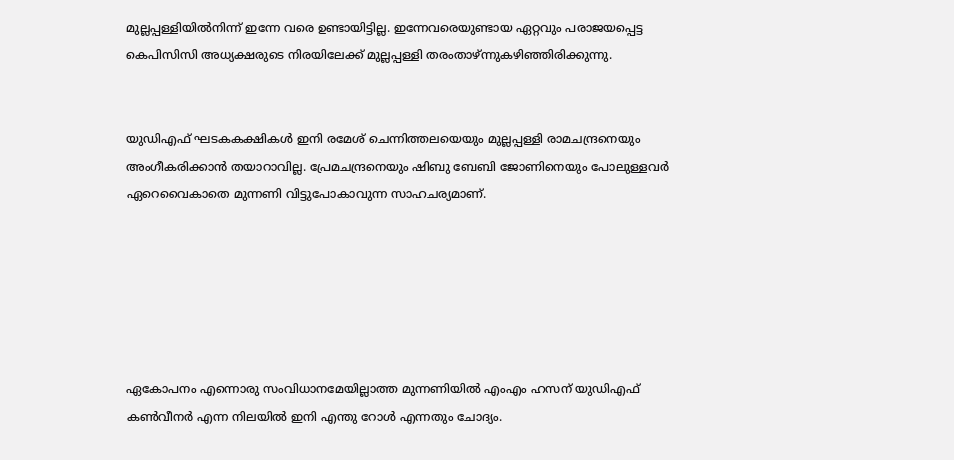മുല്ലപ്പള്ളിയില്‍നിന്ന് ഇന്നേ വരെ ഉണ്ടായിട്ടില്ല. ഇന്നേവരെയുണ്ടായ ഏറ്റവും പരാജയപ്പെട്ട കെപിസിസി അധ്യക്ഷരുടെ നിരയിലേക്ക് മുല്ലപ്പള്ളി തരംതാഴ്ന്നുകഴിഞ്ഞിരിക്കുന്നു.


യുഡിഎഫ് ഘടകകക്ഷികള്‍ ഇനി രമേശ് ചെന്നിത്തലയെയും മുല്ലപ്പള്ളി രാമചന്ദ്രനെയും അംഗീകരിക്കാന്‍ തയാറാവില്ല. പ്രേമചന്ദ്രനെയും ഷിബു ബേബി ജോണിനെയും പോലുള്ളവര്‍ ഏറെവൈകാതെ മുന്നണി വിട്ടുപോകാവുന്ന സാഹചര്യമാണ്.






ഏകോപനം എന്നൊരു സംവിധാനമേയില്ലാത്ത മുന്നണിയില്‍ എംഎം ഹസന് യുഡിഎഫ് കണ്‍വീനര്‍ എന്ന നിലയില്‍ ഇനി എന്തു റോള്‍ എന്നതും ചോദ്യം.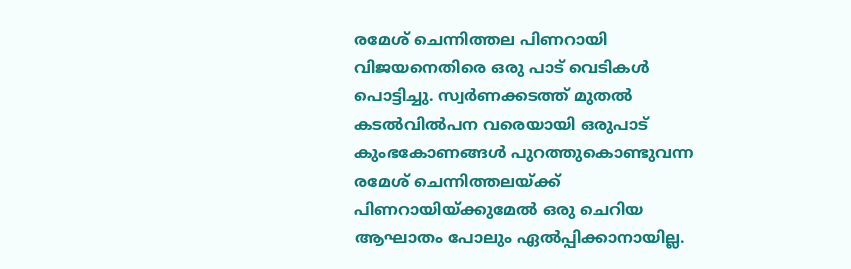രമേശ് ചെന്നിത്തല പിണറായി വിജയനെതിരെ ഒരു പാട് വെടികള്‍ പൊട്ടിച്ചു. സ്വര്‍ണക്കടത്ത് മുതല്‍ കടല്‍വില്‍പന വരെയായി ഒരുപാട് കുംഭകോണങ്ങള്‍ പുറത്തുകൊണ്ടുവന്ന രമേശ് ചെന്നിത്തലയ്ക്ക് പിണറായിയ്ക്കുമേല്‍ ഒരു ചെറിയ ആഘാതം പോലും ഏല്‍പ്പിക്കാനായില്ല.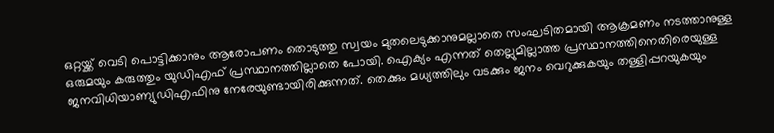ഒറ്റയ്ക്ക് വെടി പൊട്ടിക്കാനും ആരോപണം തൊടുത്തു സ്വയം മുതലെടുക്കാനുമല്ലാതെ സംഘടിതമായി ആക്രമണം നടത്താനുള്ള ഒരുമയും കരുത്തും യുഡിഎഫ് പ്രസ്ഥാനത്തില്ലാതെ പോയി. ഐക്യം എന്നത് തെല്ലുമില്ലാത്ത പ്രസ്ഥാനത്തിനെതിരെയുള്ള ജനവിധിയാണ്യുഡിഎഫിനു നേരേയുണ്ടായിരിക്കുന്നത്. തെക്കും മധ്യത്തിലും വടക്കും ജനം വെറുക്കുകയും തള്ളിപ്പറയുകയും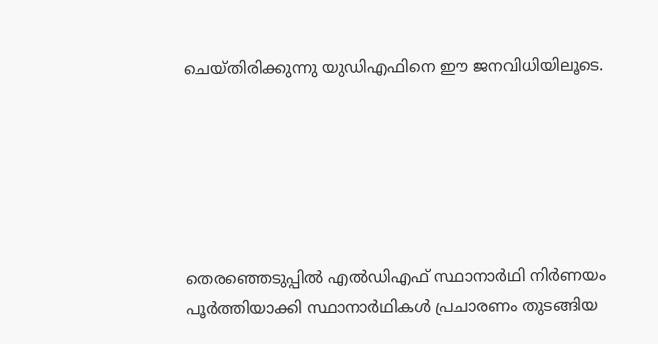ചെയ്തിരിക്കുന്നു യുഡിഎഫിനെ ഈ ജനവിധിയിലൂടെ.






തെരഞ്ഞെടുപ്പില്‍ എല്‍ഡിഎഫ് സ്ഥാനാര്‍ഥി നിര്‍ണയം പൂര്‍ത്തിയാക്കി സ്ഥാനാര്‍ഥികള്‍ പ്രചാരണം തുടങ്ങിയ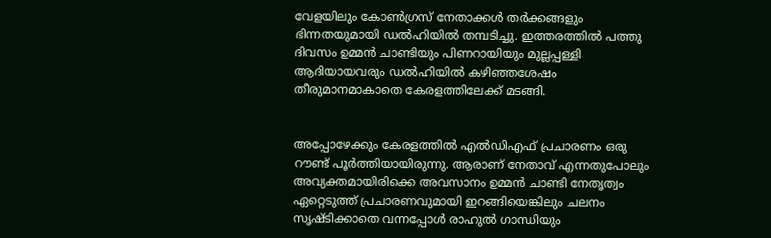വേളയിലും കോണ്‍ഗ്രസ് നേതാക്കള്‍ തര്‍ക്കങ്ങളും ഭിന്നതയുമായി ഡല്‍ഹിയില്‍ തമ്പടിച്ചു. ഇത്തരത്തില്‍ പത്തു ദിവസം ഉമ്മന്‍ ചാണ്ടിയും പിണറായിയും മുല്ലപ്പള്ളി ആദിയായവരും ഡല്‍ഹിയില്‍ കഴിഞ്ഞശേഷം തീരുമാനമാകാതെ കേരളത്തിലേക്ക് മടങ്ങി.


അപ്പോഴേക്കും കേരളത്തില്‍ എല്‍ഡിഎഫ് പ്രചാരണം ഒരു റൗണ്ട് പൂര്‍ത്തിയായിരുന്നു. ആരാണ് നേതാവ് എന്നതുപോലും അവ്യക്തമായിരിക്കെ അവസാനം ഉമ്മന്‍ ചാണ്ടി നേതൃത്വം ഏറ്റെടുത്ത് പ്രചാരണവുമായി ഇറങ്ങിയെങ്കിലും ചലനം സൃഷ്ടിക്കാതെ വന്നപ്പോള്‍ രാഹുല്‍ ഗാന്ധിയും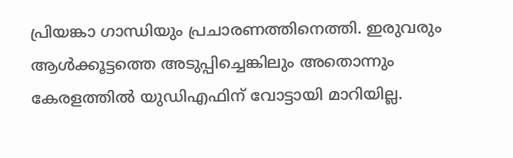പ്രിയങ്കാ ഗാന്ധിയും പ്രചാരണത്തിനെത്തി. ഇരുവരും ആള്‍ക്കൂട്ടത്തെ അടുപ്പിച്ചെങ്കിലും അതൊന്നും കേരളത്തില്‍ യുഡിഎഫിന് വോട്ടായി മാറിയില്ല.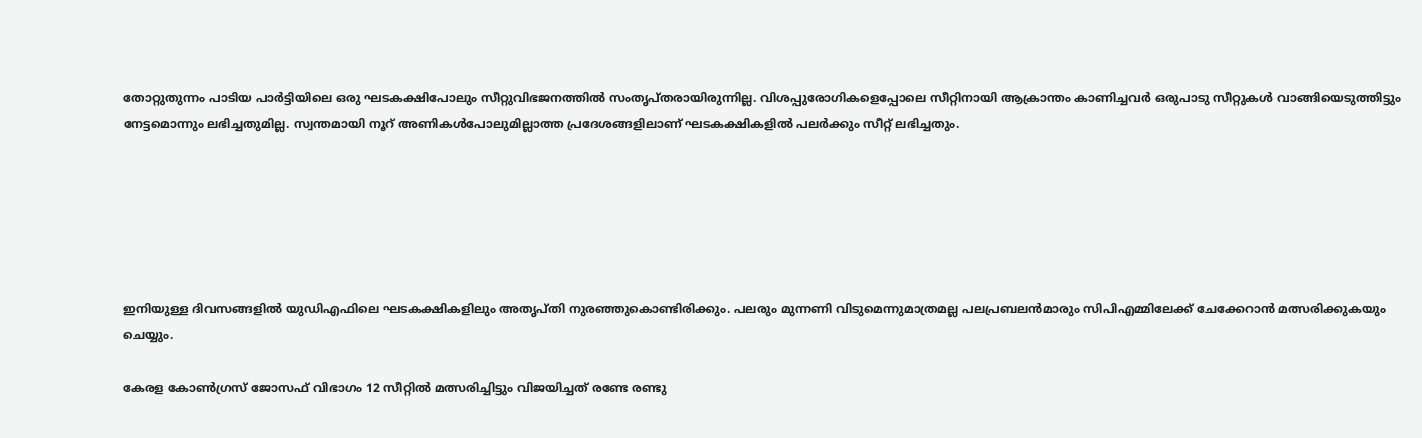തോറ്റുതുന്നം പാടിയ പാര്‍ട്ടിയിലെ ഒരു ഘടകക്ഷിപോലും സീറ്റുവിഭജനത്തില്‍ സംതൃപ്തരായിരുന്നില്ല. വിശപ്പുരോഗികളെപ്പോലെ സീറ്റിനായി ആക്രാന്തം കാണിച്ചവര്‍ ഒരുപാടു സീറ്റുകള്‍ വാങ്ങിയെടുത്തിട്ടും നേട്ടമൊന്നും ലഭിച്ചതുമില്ല. സ്വന്തമായി നൂറ് അണികള്‍പോലുമില്ലാത്ത പ്രദേശങ്ങളിലാണ് ഘടകക്ഷികളില്‍ പലര്‍ക്കും സീറ്റ് ലഭിച്ചതും.






ഇനിയുള്ള ദിവസങ്ങളില്‍ യുഡിഎഫിലെ ഘടകക്ഷികളിലും അതൃപ്തി നുരഞ്ഞുകൊണ്ടിരിക്കും. പലരും മുന്നണി വിടുമെന്നുമാത്രമല്ല പലപ്രബലന്‍മാരും സിപിഎമ്മിലേക്ക് ചേക്കേറാന്‍ മത്സരിക്കുകയും ചെയ്യും.

കേരള കോണ്‍ഗ്രസ് ജോസഫ് വിഭാഗം 12 സീറ്റില്‍ മത്സരിച്ചിട്ടും വിജയിച്ചത് രണ്ടേ രണ്ടു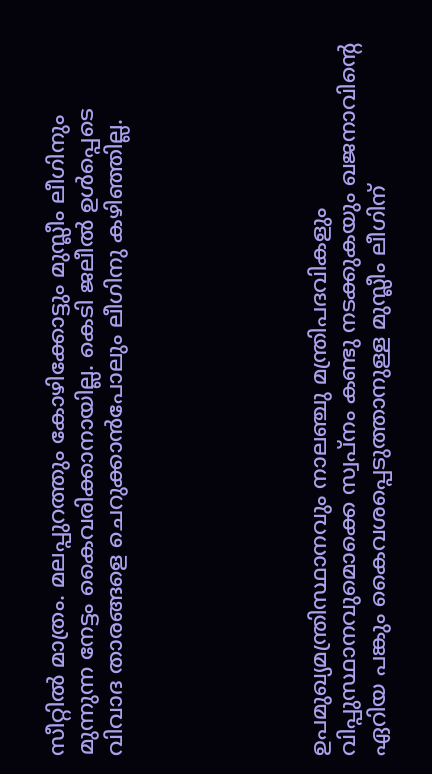സീറ്റില്‍ മാത്രം. മലപ്പുറത്തും കോഴിക്കോട്ടും മുസ്ലീം ലീഗിനും മുന്നുന്ന നേട്ടം കൈവരിക്കാനായില്ല. കെടി ജലീല്‍ ഉള്‍പ്പെടെ വിവാദ താരങ്ങളെ ചെറുക്കാന്‍പോലും ലീഗിനു കഴിഞ്ഞില്ല.






ഉപമുഖ്യമന്ത്രിസ്ഥാനവും നാലഞ്ചു മന്ത്രിപദവികളും വിപ്പുസ്ഥാനവുമൊക്കെ സ്വപ്നം കണ്ടു നടക്കുകയും ഖജനാവിന്റെ ഏറിയ പങ്കും കൈവശപ്പെടുത്താനുള്ള മുസ്ലീം ലീഗിന്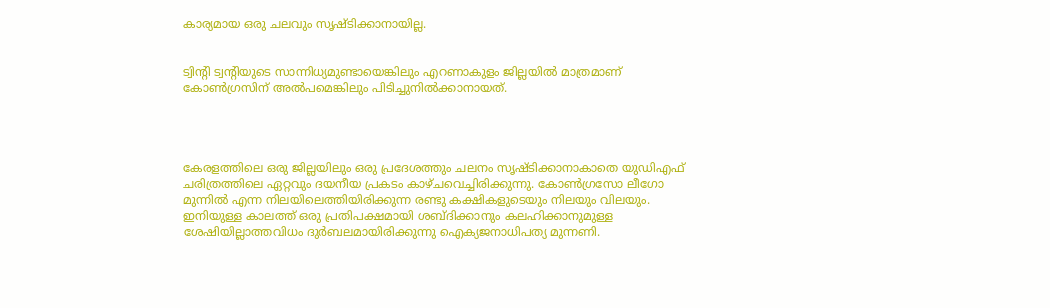കാര്യമായ ഒരു ചലവും സൃഷ്ടിക്കാനായില്ല.


ട്വിന്റി ട്വന്റിയുടെ സാന്നിധ്യമുണ്ടായെങ്കിലും എറണാകുളം ജില്ലയില്‍ മാത്രമാണ് കോണ്‍ഗ്രസിന് അല്‍പമെങ്കിലും പിടിച്ചുനില്‍ക്കാനായത്.




കേരളത്തിലെ ഒരു ജില്ലയിലും ഒരു പ്രദേശത്തും ചലനം സൃഷ്ടിക്കാനാകാതെ യുഡിഎഫ് ചരിത്രത്തിലെ ഏറ്റവും ദയനീയ പ്രകടം കാഴ്ചവെച്ചിരിക്കുന്നു. കോണ്‍ഗ്രസോ ലീഗോ മുന്നില്‍ എന്ന നിലയിലെത്തിയിരിക്കുന്ന രണ്ടു കക്ഷികളുടെയും നിലയും വിലയും. ഇനിയുള്ള കാലത്ത് ഒരു പ്രതിപക്ഷമായി ശബ്ദിക്കാനും കലഹിക്കാനുമുള്ള ശേഷിയില്ലാത്തവിധം ദുര്‍ബലമായിരിക്കുന്നു ഐക്യജനാധിപത്യ മുന്നണി.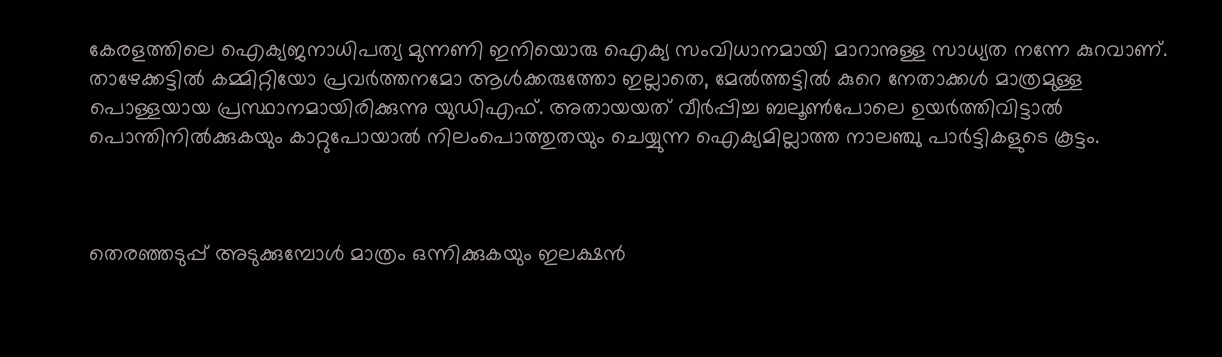കേരളത്തിലെ ഐക്യജനാധിപത്യ മുന്നണി ഇനിയൊരു ഐക്യ സംവിധാനമായി മാറാനുള്ള സാധ്യത നന്നേ കുറവാണ്. താഴേക്കട്ടില്‍ കമ്മിറ്റിയോ പ്രവര്‍ത്തനമോ ആള്‍ക്കരുത്തോ ഇല്ലാതെ, മേല്‍ത്തട്ടില്‍ കുറെ നേതാക്കള്‍ മാത്രമുള്ള പൊള്ളയായ പ്രസ്ഥാനമായിരിക്കുന്നു യുഡിഎഫ്. അതായയത് വീര്‍പ്പിച്ച ബലൂണ്‍പോലെ ഉയര്‍ത്തിവിട്ടാല്‍ പൊന്തിനില്‍ക്കുകയും കാറ്റുപോയാല്‍ നിലംപൊത്തുതയും ചെയ്യുന്ന ഐക്യമില്ലാത്ത നാലഞ്ചു പാര്‍ട്ടികളുടെ കൂട്ടം.



തെരഞ്ഞടുപ്പ് അടുക്കുമ്പോള്‍ മാത്രം ഒന്നിക്കുകയും ഇലക്ഷന്‍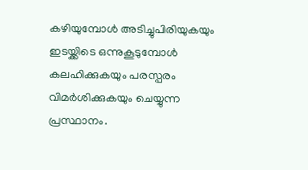കഴിയുമ്പോള്‍ അടിച്ചുപിരിയുകയും ഇടയ്ക്കിടെ ഒന്നുകൂടുമ്പോള്‍ കലഹിക്കുകയും പരസ്പരം വിമര്‍ശിക്കുകയും ചെയ്യുന്ന പ്രസ്ഥാനം.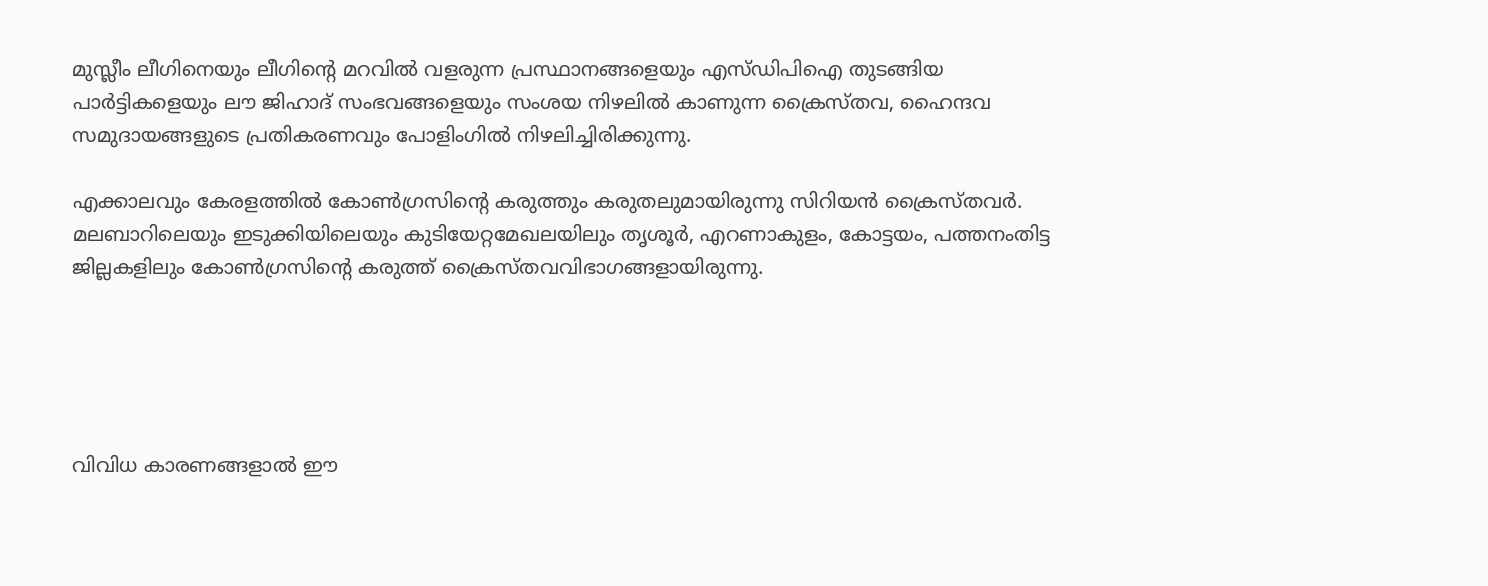മുസ്ലീം ലീഗിനെയും ലീഗിന്റെ മറവില്‍ വളരുന്ന പ്രസ്ഥാനങ്ങളെയും എസ്ഡിപിഐ തുടങ്ങിയ പാര്‍ട്ടികളെയും ലൗ ജിഹാദ് സംഭവങ്ങളെയും സംശയ നിഴലില്‍ കാണുന്ന ക്രൈസ്തവ, ഹൈന്ദവ സമുദായങ്ങളുടെ പ്രതികരണവും പോളിംഗില്‍ നിഴലിച്ചിരിക്കുന്നു.

എക്കാലവും കേരളത്തില്‍ കോണ്‍ഗ്രസിന്റെ കരുത്തും കരുതലുമായിരുന്നു സിറിയന്‍ ക്രൈസ്തവര്‍. മലബാറിലെയും ഇടുക്കിയിലെയും കുടിയേറ്റമേഖലയിലും തൃശൂര്‍, എറണാകുളം, കോട്ടയം, പത്തനംതിട്ട ജില്ലകളിലും കോണ്‍ഗ്രസിന്റെ കരുത്ത് ക്രൈസ്തവവിഭാഗങ്ങളായിരുന്നു.





വിവിധ കാരണങ്ങളാല്‍ ഈ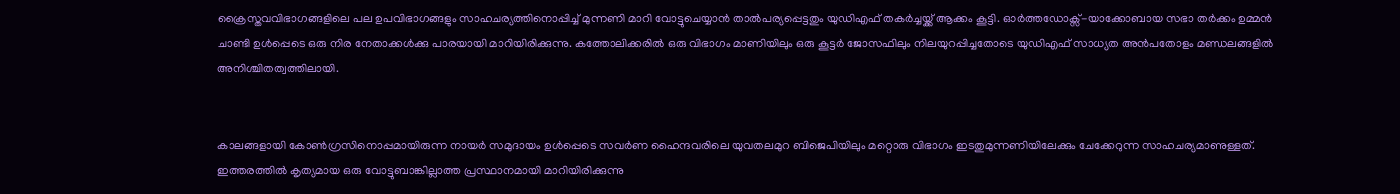ക്രൈസ്തവവിഭാഗങ്ങളിലെ പല ഉപവിഭാഗങ്ങളും സാഹചര്യത്തിനൊപ്പിച്ച് മുന്നണി മാറി വോട്ടുചെയ്യാന്‍ താല്‍പര്യപ്പെട്ടതും യുഡിഎഫ് തകര്‍ച്ചയ്ക്ക് ആക്കം കൂട്ടി. ഓര്‍ത്തഡോക്സ്-യാക്കോബായ സഭാ തര്‍ക്കം ഉമ്മന്‍ ചാണ്ടി ഉള്‍പ്പെടെ ഒരു നിര നേതാക്കള്‍ക്കു പാരയായി മാറിയിരിക്കുന്നു. കത്തോലിക്കരില്‍ ഒരു വിഭാഗം മാണിയിലും ഒരു കൂട്ടര്‍ ജോസഫിലും നിലയുറപ്പിച്ചതോടെ യുഡിഎഫ് സാധ്യത അന്‍പതോളം മണ്ഡലങ്ങളില്‍ അനിശ്ചിതത്വത്തിലായി.


കാലങ്ങളായി കോണ്‍ഗ്രസിനൊപ്പമായിരുന്ന നായര്‍ സമുദായം ഉള്‍പ്പെടെ സവര്‍ണ ഹൈന്ദവരിലെ യുവതലമുറ ബിജെപിയിലും മറ്റൊരു വിഭാഗം ഇടതുമുന്നണിയിലേക്കും ചേക്കേറുന്ന സാഹചര്യമാണുള്ളത്. ഇത്തരത്തില്‍ കൃത്യമായ ഒരു വോട്ടുബാങ്കില്ലാത്ത പ്രസ്ഥാനമായി മാറിയിരിക്കുന്നു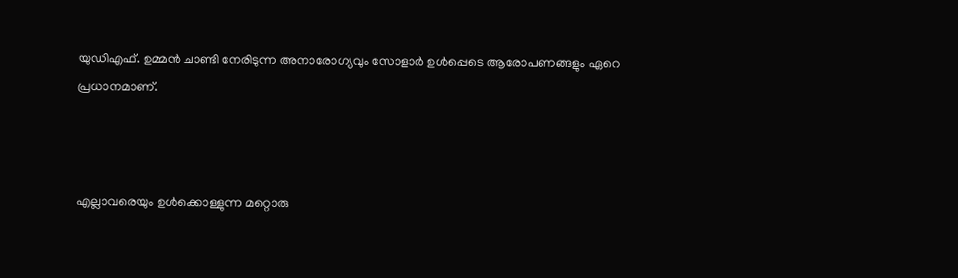യുഡിഎഫ്. ഉമ്മന്‍ ചാണ്ടി നേരിടുന്ന അനാരോഗ്യവും സോളാര്‍ ഉള്‍പ്പെടെ ആരോപണങ്ങളും ഏറെ പ്രധാനമാണ്.



എല്ലാവരെയും ഉള്‍ക്കൊള്ളുന്ന മറ്റൊരു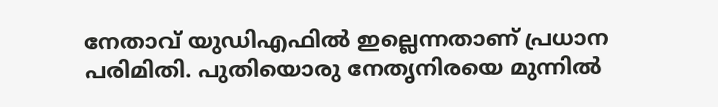നേതാവ് യുഡിഎഫില്‍ ഇല്ലെന്നതാണ് പ്രധാന പരിമിതി. പുതിയൊരു നേതൃനിരയെ മുന്നില്‍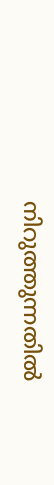നിറുത്തുന്നതില്‍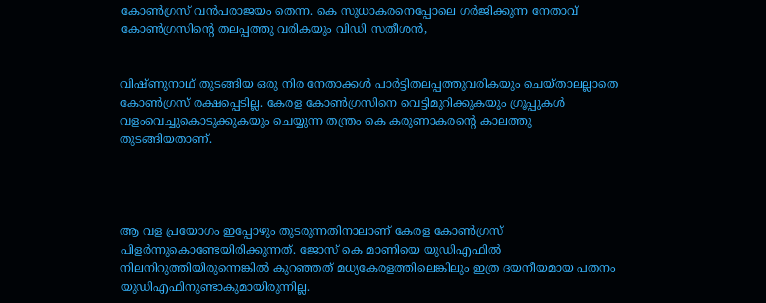കോണ്‍ഗ്രസ് വന്‍പരാജയം തെന്ന. കെ സുധാകരനെപ്പോലെ ഗര്‍ജിക്കുന്ന നേതാവ് കോണ്‍ഗ്രസിന്റെ തലപ്പത്തു വരികയും വിഡി സതീശന്‍,


വിഷ്ണുനാഥ് തുടങ്ങിയ ഒരു നിര നേതാക്കള്‍ പാര്‍ട്ടിതലപ്പത്തുവരികയും ചെയ്താലല്ലാതെ കോണ്‍ഗ്രസ് രക്ഷപ്പെടില്ല. കേരള കോണ്‍ഗ്രസിനെ വെട്ടിമുറിക്കുകയും ഗ്രൂപ്പുകള്‍ വളംവെച്ചുകൊടുക്കുകയും ചെയ്യുന്ന തന്ത്രം കെ കരുണാകരന്റെ കാലത്തു തുടങ്ങിയതാണ്.




ആ വള പ്രയോഗം ഇപ്പോഴും തുടരുന്നതിനാലാണ് കേരള കോണ്‍ഗ്രസ് പിളര്‍ന്നുകൊണ്ടേയിരിക്കുന്നത്. ജോസ് കെ മാണിയെ യുഡിഎഫില്‍ നിലനിറുത്തിയിരുന്നെങ്കില്‍ കുറഞ്ഞത് മധ്യകേരളത്തിലെങ്കിലും ഇത്ര ദയനീയമായ പതനം യുഡിഎഫിനുണ്ടാകുമായിരുന്നില്ല.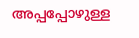അപ്പപ്പോഴുള്ള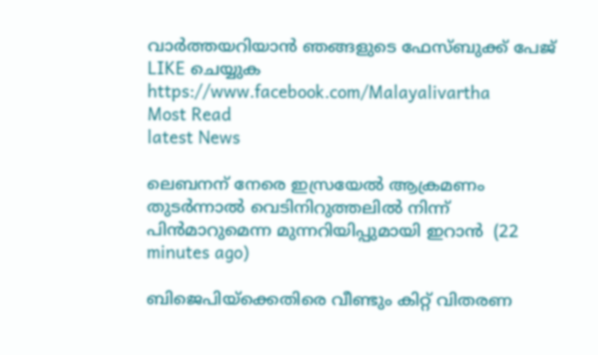വാര്‍ത്തയറിയാന്‍ ഞങ്ങളുടെ ഫേസ്‌ബുക്ക്‌ പേജ് LIKE ചെയ്യുക
https://www.facebook.com/Malayalivartha
Most Read
latest News

ലെബനന് നേരെ ഇസ്രയേല്‍ ആക്രമണം തുടര്‍ന്നാല്‍ വെടിനിറുത്തലില്‍ നിന്ന് പിന്‍മാറുമെന്ന മുന്നറിയിപ്പുമായി ഇറാന്‍  (22 minutes ago)

ബിജെപിയ്‌ക്കെതിരെ വീണ്ടും കിറ്റ് വിതരണ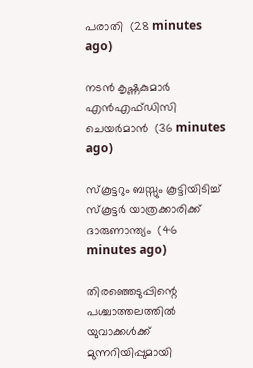പരാതി  (28 minutes ago)

നടന്‍ കൃഷ്ണകുമാര്‍ എന്‍എഫ്ഡിസി ചെയര്‍മാന്‍  (36 minutes ago)

സ്‌കൂട്ടറും ബസ്സും കൂട്ടിയിടിച്ച് സ്‌കൂട്ടര്‍ യാത്രക്കാരിക്ക് ദാരുണാന്ത്യം  (46 minutes ago)

തിരഞ്ഞെടുപ്പിന്റെ പശ്ചാത്തലത്തില്‍ യുവാക്കള്‍ക്ക് മുന്നറിയിപ്പുമായി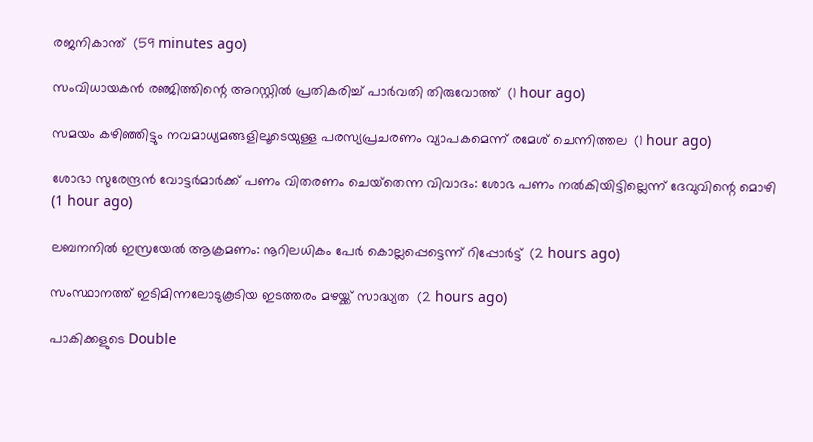രജനികാന്ത്  (59 minutes ago)

സംവിധായകന്‍ രഞ്ജിത്തിന്റെ അറസ്റ്റില്‍ പ്രതികരിച്ച് പാര്‍വതി തിരുവോത്ത്  (1 hour ago)

സമയം കഴിഞ്ഞിട്ടും നവമാധ്യമങ്ങളിലൂടെയുള്ള പരസ്യപ്രചരണം വ്യാപകമെന്ന് രമേശ് ചെന്നിത്തല  (1 hour ago)

ശോഭാ സുരേന്ദ്രന്‍ വോട്ടര്‍മാര്‍ക്ക് പണം വിതരണം ചെയ്‌തെന്ന വിവാദം: ശോഭ പണം നല്‍കിയിട്ടില്ലെന്ന് ദേവുവിന്റെ മൊഴി  (1 hour ago)

ലബനനില്‍ ഇസ്രയേല്‍ ആക്രമണം: നൂറിലധികം പേര്‍ കൊല്ലപ്പെട്ടെന്ന് റിപ്പോര്‍ട്ട്  (2 hours ago)

സംസ്ഥാനത്ത് ഇടിമിന്നലോടുകൂടിയ ഇടത്തരം മഴയ്ക്ക് സാദ്ധ്യത  (2 hours ago)

പാകിക്കളുടെ Double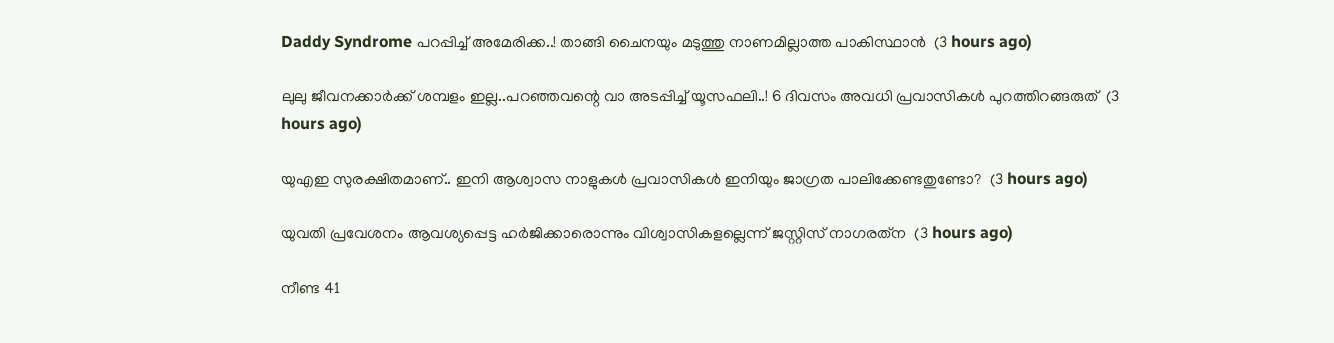Daddy Syndrome പറപ്പിച്ച് അമേരിക്ക..! താങ്ങി ചൈനയും മടുത്തു നാണമില്ലാത്ത പാകിസ്ഥാൻ  (3 hours ago)

ലുലു ജീവനക്കാർക്ക് ശമ്പളം ഇല്ല..പറഞ്ഞവന്റെ വാ അടപ്പിച്ച് യൂസഫലി..! 6 ദിവസം അവധി പ്രവാസികൾ പുറത്തിറങ്ങരുത്  (3 hours ago)

യുഎഇ സുരക്ഷിതമാണ്.. ഇനി ആശ്വാസ നാളുകൾ പ്രവാസികൾ ഇനിയും ജാഗ്രത പാലിക്കേണ്ടതുണ്ടോ?  (3 hours ago)

യുവതി പ്രവേശനം ആവശ്യപ്പെട്ട ഹര്‍ജിക്കാരൊന്നും വിശ്വാസികളല്ലെന്ന് ജസ്റ്റിസ് നാഗരത്‌ന  (3 hours ago)

നീണ്ട 41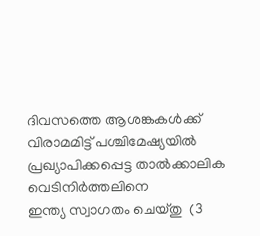ദിവസത്തെ ആശങ്കകൾക്ക് വിരാമമിട്ട് പശ്ചിമേഷ്യയിൽ പ്രഖ്യാപിക്കപ്പെട്ട താൽക്കാലിക വെടിനിർത്തലിനെ ഇന്ത്യ ‌സ്വാഗതം ചെയ്തു  (3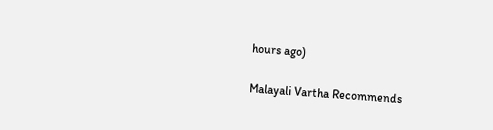hours ago)

Malayali Vartha Recommends